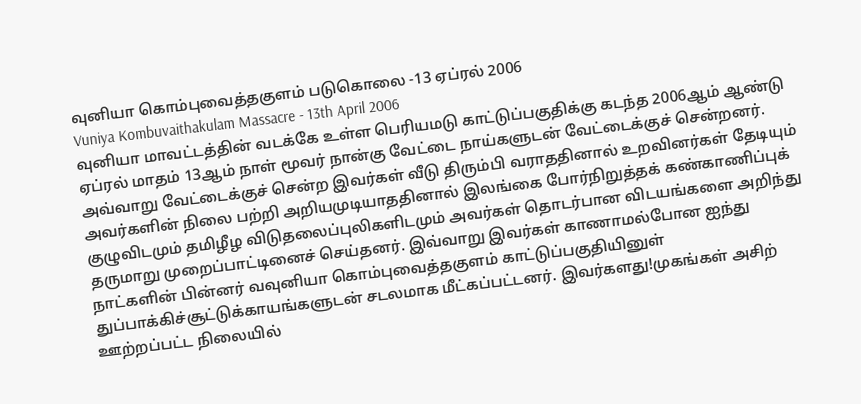வுனியா கொம்புவைத்தகுளம் படுகொலை -13 ஏப்ரல் 2006
Vuniya Kombuvaithakulam Massacre - 13th April 2006
வுனியா மாவட்டத்தின் வடக்கே உள்ள பெரியமடு காட்டுப்பகுதிக்கு கடந்த 2006ஆம் ஆண்டு ஏப்ரல் மாதம் 13ஆம் நாள் மூவர் நான்கு வேட்டை நாய்களுடன் வேட்டைக்குச் சென்றனர். அவ்வாறு வேட்டைக்குச் சென்ற இவர்கள் வீடு திரும்பி வராததினால் உறவினர்கள் தேடியும் அவர்களின் நிலை பற்றி அறியமுடியாததினால் இலங்கை போர்நிறுத்தக் கண்காணிப்புக் குழுவிடமும் தமிழீழ விடுதலைப்புலிகளிடமும் அவர்கள் தொடர்பான விடயங்களை அறிந்து தருமாறு முறைப்பாட்டினைச் செய்தனர். இவ்வாறு இவர்கள் காணாமல்போன ஐந்து நாட்களின் பின்னர் வவுனியா கொம்புவைத்தகுளம் காட்டுப்பகுதியினுள் துப்பாக்கிச்சூட்டுக்காயங்களுடன் சடலமாக மீட்கப்பட்டனர். இவர்களது!முகங்கள் அசிற் ஊற்றப்பட்ட நிலையில்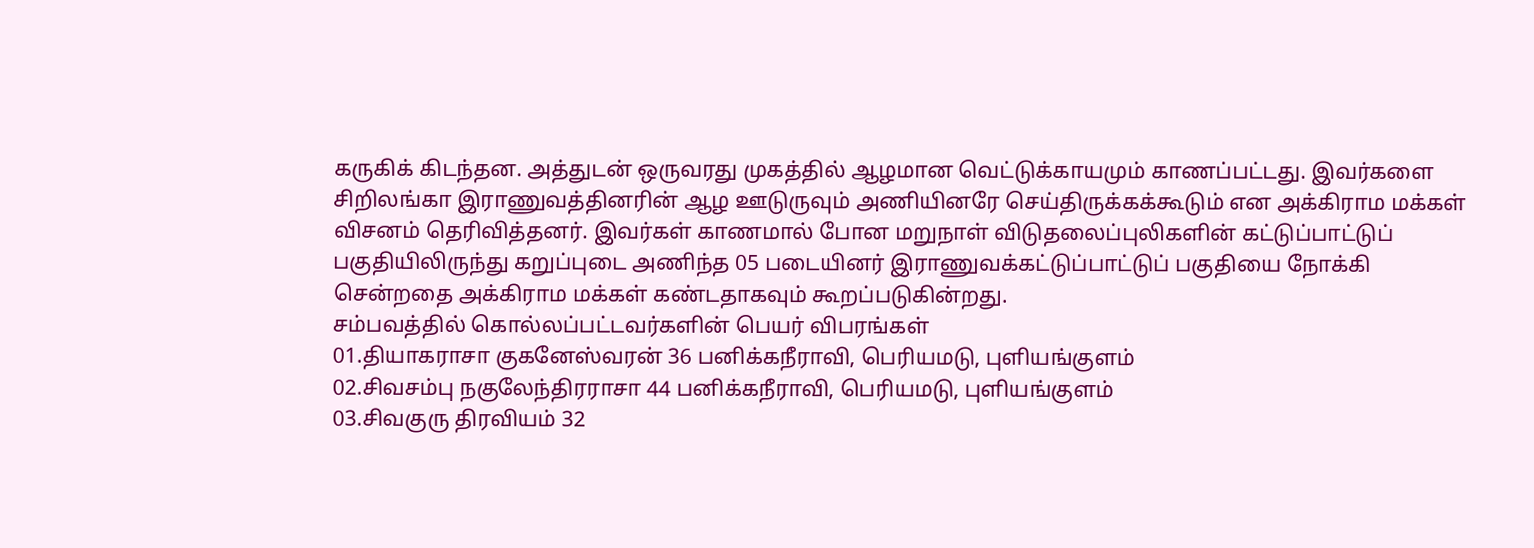கருகிக் கிடந்தன. அத்துடன் ஒருவரது முகத்தில் ஆழமான வெட்டுக்காயமும் காணப்பட்டது. இவர்களை சிறிலங்கா இராணுவத்தினரின் ஆழ ஊடுருவும் அணியினரே செய்திருக்கக்கூடும் என அக்கிராம மக்கள் விசனம் தெரிவித்தனர். இவர்கள் காணமால் போன மறுநாள் விடுதலைப்புலிகளின் கட்டுப்பாட்டுப் பகுதியிலிருந்து கறுப்புடை அணிந்த 05 படையினர் இராணுவக்கட்டுப்பாட்டுப் பகுதியை நோக்கி சென்றதை அக்கிராம மக்கள் கண்டதாகவும் கூறப்படுகின்றது.
சம்பவத்தில் கொல்லப்பட்டவர்களின் பெயர் விபரங்கள்
01.தியாகராசா குகனேஸ்வரன் 36 பனிக்கநீராவி, பெரியமடு, புளியங்குளம்
02.சிவசம்பு நகுலேந்திரராசா 44 பனிக்கநீராவி, பெரியமடு, புளியங்குளம்
03.சிவகுரு திரவியம் 32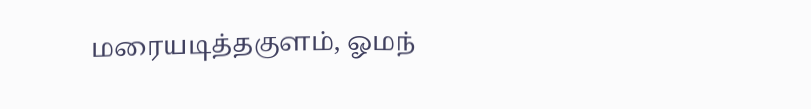மரையடித்தகுளம், ஓமந்